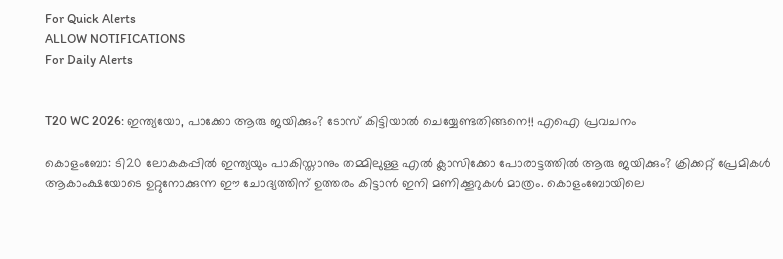For Quick Alerts
ALLOW NOTIFICATIONS
For Daily Alerts


T20 WC 2026: ഇന്ത്യയോ, പാക്കോ ആരു ജയിക്കും? ടോസ് കിട്ടിയാല്‍ ചെയ്യേണ്ടതിങ്ങനെ!! എഐ പ്രവചനം

കൊളംബോ: ടി20 ലോകകപ്പില്‍ ഇന്ത്യയും പാകിസ്താനും തമ്മിലുള്ള എല്‍ ക്ലാസിക്കോ പോരാട്ടത്തില്‍ ആരു ജയിക്കും? ക്രിക്കറ്റ് പ്രേമികള്‍ ആകാംക്ഷയോടെ ഉറ്റുനോക്കുന്ന ഈ ചോദ്യത്തിന് ഉത്തരം കിട്ടാന്‍ ഇനി മണിക്കൂറുകള്‍ മാത്രം. കൊളംബോയിലെ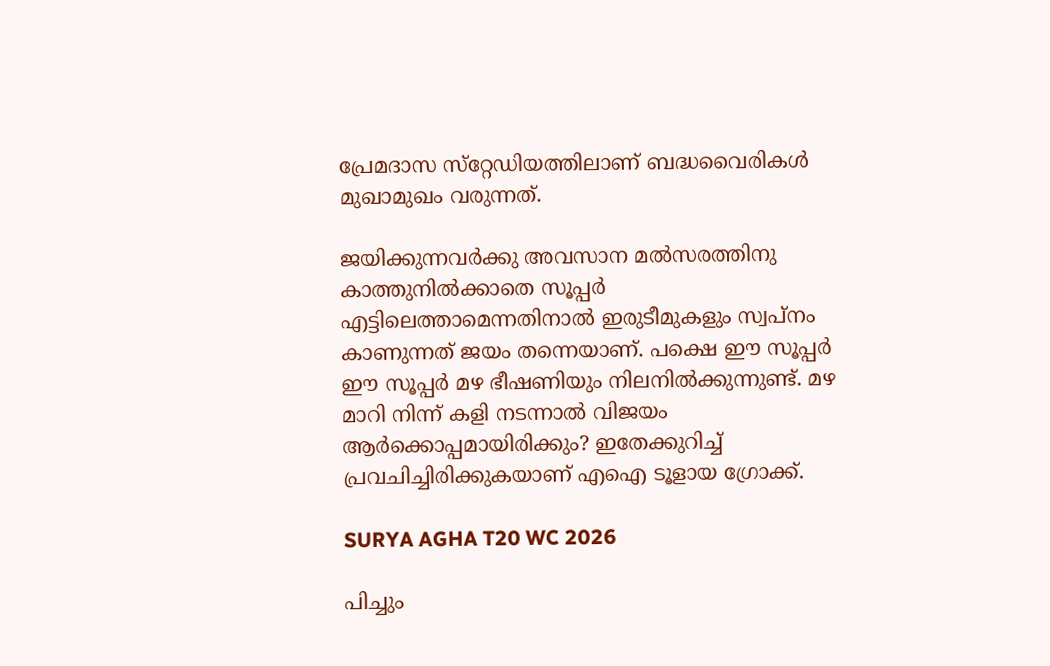പ്രേമദാസ സ്‌റ്റേഡിയത്തിലാണ് ബദ്ധവൈരികള്‍ മുഖാമുഖം വരുന്നത്.

ജയിക്കുന്നവര്‍ക്കു അവസാന മല്‍സരത്തിനു കാത്തുനില്‍ക്കാതെ സൂപ്പര്‍ എട്ടിലെത്താമെന്നതിനാല്‍ ഇരുടീമുകളും സ്വപ്‌നം കാണുന്നത് ജയം തന്നെയാണ്. പക്ഷെ ഈ സൂപ്പര്‍ ഈ സൂപ്പര്‍ മഴ ഭീഷണിയും നിലനില്‍ക്കുന്നുണ്ട്. മഴ മാറി നിന്ന് കളി നടന്നാല്‍ വിജയം ആര്‍ക്കൊപ്പമായിരിക്കും? ഇതേക്കുറിച്ച് പ്രവചിച്ചിരിക്കുകയാണ് എഐ ടൂളായ ഗ്രോക്ക്.

SURYA AGHA T20 WC 2026

പിച്ചും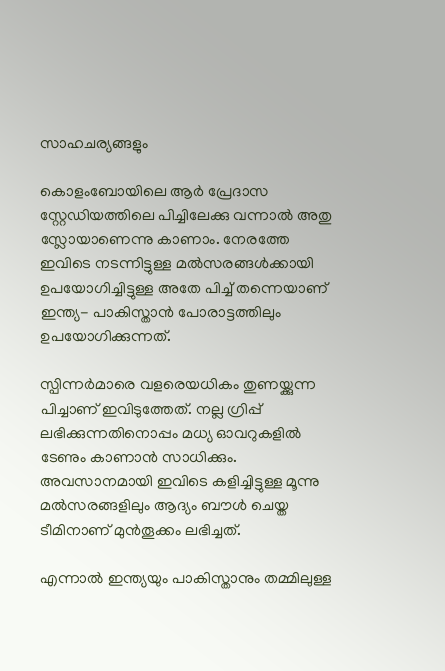സാഹചര്യങ്ങളും

കൊളംബോയിലെ ആര്‍ പ്രേദാസ സ്റ്റേഡിയത്തിലെ പിച്ചിലേക്കു വന്നാല്‍ അതു സ്ലോയാണെന്നു കാണാം. നേരത്തേ ഇവിടെ നടന്നിട്ടുള്ള മല്‍സരങ്ങള്‍ക്കായി ഉപയോഗിച്ചിട്ടുള്ള അതേ പിച്ച് തന്നെയാണ് ഇന്ത്യ- പാകിസ്താന്‍ പോരാട്ടത്തിലും ഉപയോഗിക്കുന്നത്.

സ്പിന്നര്‍മാരെ വളരെയധികം തുണയ്ക്കുന്ന പിച്ചാണ് ഇവിടുത്തേത്. നല്ല ഗ്രിപ്പ് ലഭിക്കുന്നതിനൊപ്പം മധ്യ ഓവറുകളില്‍ ടേണും കാണാന്‍ സാധിക്കും. അവസാനമായി ഇവിടെ കളിച്ചിട്ടുള്ള മൂന്നു മല്‍സരങ്ങളിലും ആദ്യം ബൗള്‍ ചെയ്ത ടീമിനാണ് മുന്‍തൂക്കം ലഭിച്ചത്.

എന്നാല്‍ ഇന്ത്യയും പാകിസ്താനും തമ്മിലുള്ള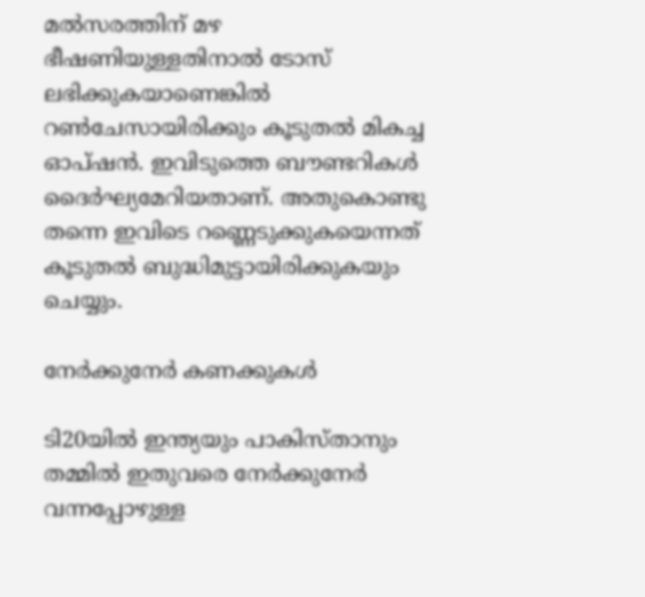മല്‍സരത്തിന് മഴ ഭീഷണിയുള്ളതിനാല്‍ ടോസ് ലഭിക്കുകയാണെങ്കില്‍ റണ്‍ചേസായിരിക്കും കൂടുതല്‍ മികച്ച ഓപ്ഷന്‍. ഇവിടുത്തെ ബൗണ്ടറികള്‍ ദൈര്‍ഘ്യമേറിയതാണ്. അതുകൊണ്ടു തന്നെ ഇവിടെ റണ്ണെടുക്കുകയെന്നത് കൂടുതല്‍ ബുദ്ധിമുട്ടായിരിക്കുകയും ചെയ്യും.

നേര്‍ക്കുനേര്‍ കണക്കുകള്‍

ടി20യില്‍ ഇന്ത്യയും പാകിസ്താനും തമ്മില്‍ ഇതുവരെ നേര്‍ക്കുനേര്‍ വന്നപ്പോഴുള്ള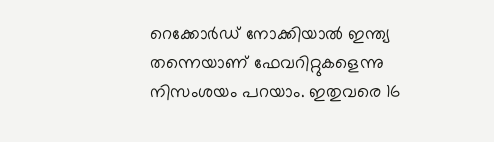റെക്കോര്‍ഡ് നോക്കിയാല്‍ ഇന്ത്യ തന്നെയാണ് ഫേവറിറ്റുകളെന്നു നിസംശയം പറയാം. ഇതുവരെ 16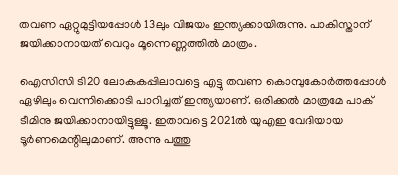തവണ ഏറ്റുമുട്ടിയപ്പോള്‍ 13ലും വിജയം ഇന്ത്യക്കായിരുന്നു. പാകിസ്താന് ജയിക്കാനായത് വെറും മൂന്നെണ്ണത്തില്‍ മാത്രം.

ഐസിസി ടി20 ലോകകപ്പിലാവട്ടെ എട്ടു തവണ കൊമ്പുകോര്‍ത്തപ്പോള്‍ ഏഴിലും വെന്നിക്കൊടി പാറിച്ചത് ഇന്ത്യയാണ്. ഒരിക്കല്‍ മാത്രമേ പാക് ടീമിനു ജയിക്കാനായിട്ടുള്ളൂ. ഇതാവട്ടെ 2021ല്‍ യുഎഇ വേദിയായ ടൂര്‍ണമെന്റിലുമാണ്. അന്നു പത്തു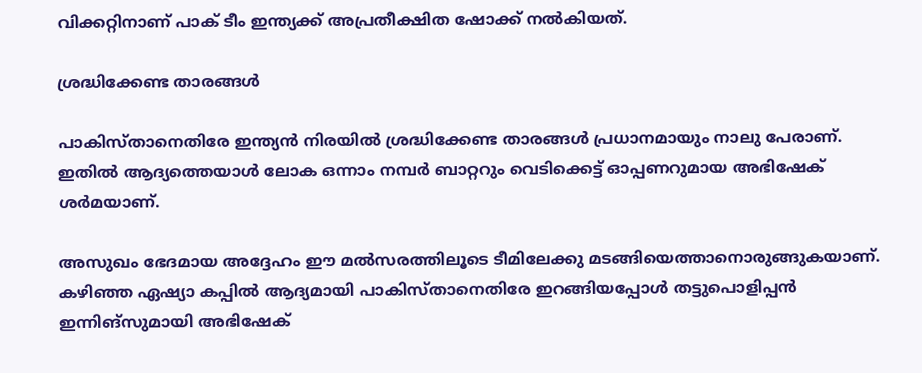വിക്കറ്റിനാണ് പാക് ടീം ഇന്ത്യക്ക് അപ്രതീക്ഷിത ഷോക്ക് നല്‍കിയത്.

ശ്രദ്ധിക്കേണ്ട താരങ്ങള്‍

പാകിസ്താനെതിരേ ഇന്ത്യന്‍ നിരയില്‍ ശ്രദ്ധിക്കേണ്ട താരങ്ങള്‍ പ്രധാനമായും നാലു പേരാണ്. ഇതില്‍ ആദ്യത്തെയാള്‍ ലോക ഒന്നാം നമ്പര്‍ ബാറ്ററും വെടിക്കെട്ട് ഓപ്പണറുമായ അഭിഷേക് ശര്‍മയാണ്.

അസുഖം ഭേദമായ അദ്ദേഹം ഈ മല്‍സരത്തിലൂടെ ടീമിലേക്കു മടങ്ങിയെത്താനൊരുങ്ങുകയാണ്. കഴിഞ്ഞ ഏഷ്യാ കപ്പില്‍ ആദ്യമായി പാകിസ്താനെതിരേ ഇറങ്ങിയപ്പോള്‍ തട്ടുപൊളിപ്പന്‍ ഇന്നിങ്‌സുമായി അഭിഷേക്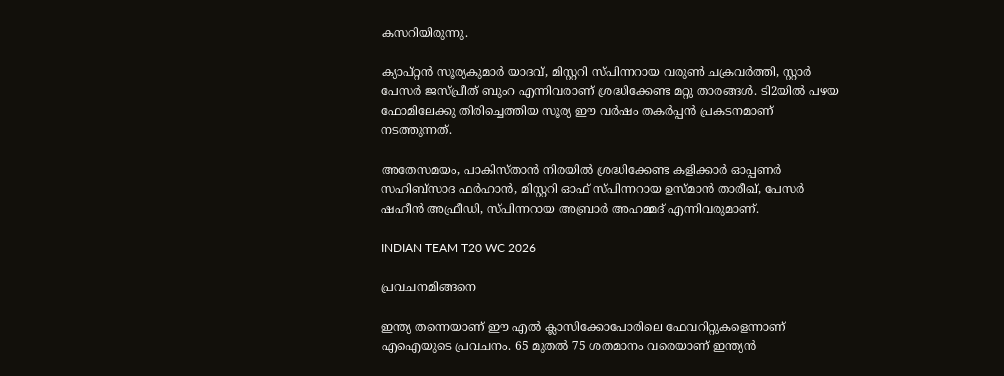കസറിയിരുന്നു.

ക്യാപ്റ്റന്‍ സൂര്യകുമാര്‍ യാദവ്, മിസ്റ്ററി സ്പിന്നറായ വരുണ്‍ ചക്രവര്‍ത്തി, സ്റ്റാര്‍ പേസര്‍ ജസ്പ്രീത് ബുംറ എന്നിവരാണ് ശ്രദ്ധിക്കേണ്ട മറ്റു താരങ്ങള്‍. ടി2യില്‍ പഴയ ഫോമിലേക്കു തിരിച്ചെത്തിയ സൂര്യ ഈ വര്‍ഷം തകര്‍പ്പന്‍ പ്രകടനമാണ് നടത്തുന്നത്.

അതേസമയം, പാകിസ്താന്‍ നിരയില്‍ ശ്രദ്ധിക്കേണ്ട കളിക്കാര്‍ ഓപ്പണര്‍ സഹിബ്‌സാദ ഫര്‍ഹാന്‍, മിസ്റ്ററി ഓഫ് സ്പിന്നറായ ഉസ്മാന്‍ താരീഖ്, പേസര്‍ ഷഹീന്‍ അഫ്രീഡി, സ്പിന്നറായ അബ്രാര്‍ അഹമ്മദ് എന്നിവരുമാണ്.

INDIAN TEAM T20 WC 2026

പ്രവചനമിങ്ങനെ

ഇന്ത്യ തന്നെയാണ് ഈ എല്‍ ക്ലാസിക്കോപോരിലെ ഫേവറിറ്റുകളെന്നാണ് എഐയുടെ പ്രവചനം. 65 മുതല്‍ 75 ശതമാനം വരെയാണ് ഇന്ത്യന്‍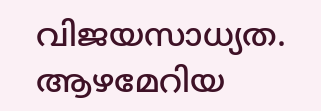വിജയസാധ്യത. ആഴമേറിയ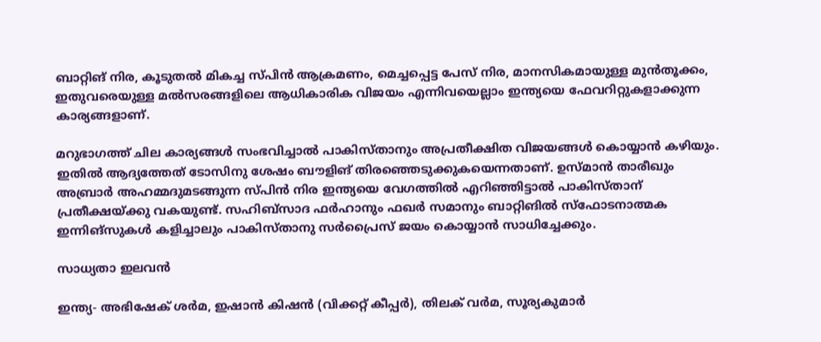ബാറ്റിങ് നിര, കൂടുതല്‍ മികച്ച സ്പിന്‍ ആക്രമണം, മെച്ചപ്പെട്ട പേസ് നിര, മാനസികമായുള്ള മുന്‍തൂക്കം, ഇതുവരെയുള്ള മല്‍സരങ്ങളിലെ ആധികാരിക വിജയം എന്നിവയെല്ലാം ഇന്ത്യയെ ഫേവറിറ്റുകളാക്കുന്ന കാര്യങ്ങളാണ്.

മറുഭാഗത്ത് ചില കാര്യങ്ങള്‍ സംഭവിച്ചാല്‍ പാകിസ്താനും അപ്രതീക്ഷിത വിജയങ്ങള്‍ കൊയ്യാന്‍ കഴിയും. ഇതില്‍ ആദ്യത്തേത് ടോസിനു ശേഷം ബൗളിങ് തിരഞ്ഞെടുക്കുകയെന്നതാണ്. ഉസ്മാന്‍ താരീഖും അബ്രാര്‍ അഹമ്മദുമടങ്ങുന്ന സ്പിന്‍ നിര ഇന്ത്യയെ വേഗത്തില്‍ എറിഞ്ഞിട്ടാല്‍ പാകിസ്താന് പ്രതീക്ഷയ്ക്കു വകയുണ്ട്. സഹിബ്‌സാദ ഫര്‍ഹാനും ഫഖര്‍ സമാനും ബാറ്റിങില്‍ സ്‌ഫോടനാത്മക ഇന്നിങ്‌സുകള്‍ കളിച്ചാലും പാകിസ്താനു സര്‍പ്രൈസ് ജയം കൊയ്യാന്‍ സാധിച്ചേക്കും.

സാധ്യതാ ഇലവന്‍

ഇന്ത്യ- അഭിഷേക് ശര്‍മ, ഇഷാന്‍ കിഷന്‍ (വിക്കറ്റ് കീപ്പര്‍), തിലക് വര്‍മ, സൂര്യകുമാര്‍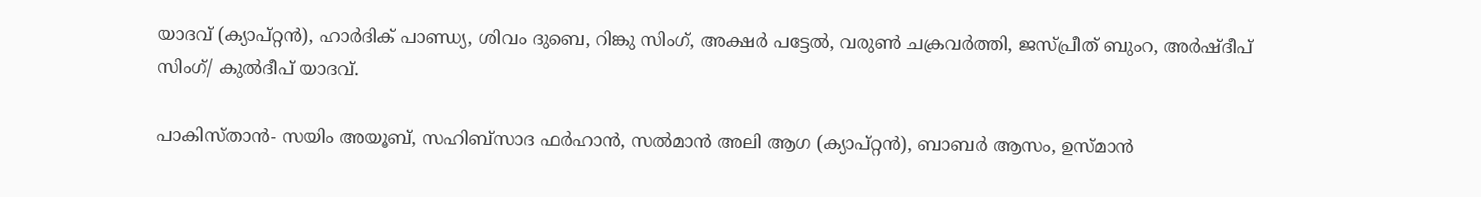യാദവ് (ക്യാപ്റ്റന്‍), ഹാര്‍ദിക് പാണ്ഡ്യ, ശിവം ദുബെ, റിങ്കു സിംഗ്, അക്ഷര്‍ പട്ടേല്‍, വരുണ്‍ ചക്രവര്‍ത്തി, ജസ്പ്രീത് ബുംറ, അര്‍ഷ്ദീപ് സിംഗ്/ കുല്‍ദീപ് യാദവ്.

പാകിസ്താന്‍- സയിം അയൂബ്, സഹിബ്‌സാദ ഫര്‍ഹാന്‍, സല്‍മാന്‍ അലി ആഗ (ക്യാപ്റ്റന്‍), ബാബര്‍ ആസം, ഉസ്മാന്‍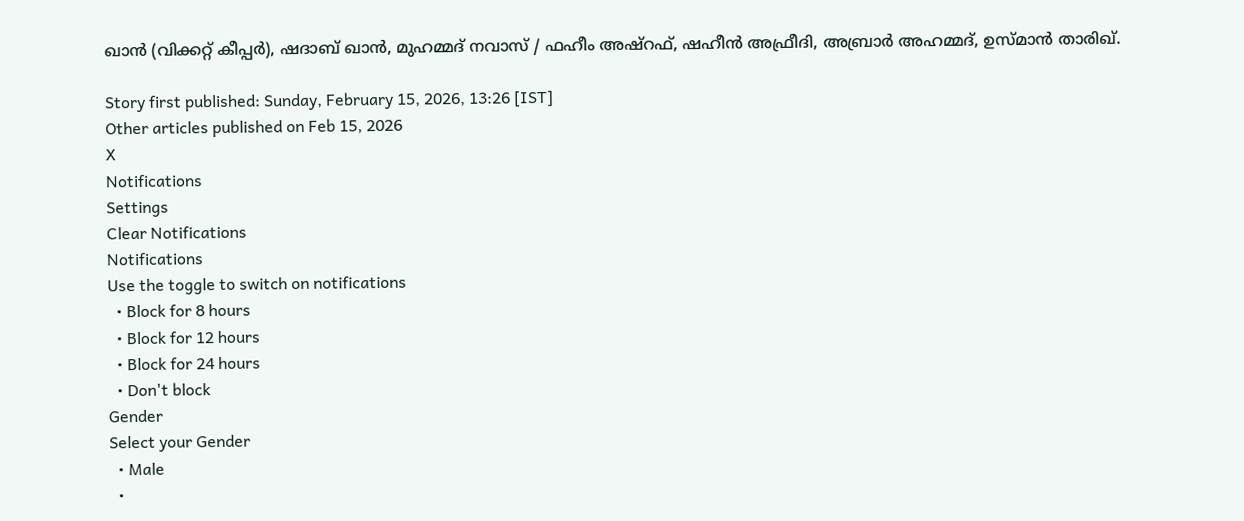ഖാന്‍ (വിക്കറ്റ് കീപ്പര്‍), ഷദാബ് ഖാന്‍, മുഹമ്മദ് നവാസ് / ഫഹീം അഷ്‌റഫ്, ഷഹീന്‍ അഫ്രീദി, അബ്രാര്‍ അഹമ്മദ്, ഉസ്മാന്‍ താരിഖ്.

Story first published: Sunday, February 15, 2026, 13:26 [IST]
Other articles published on Feb 15, 2026
X
Notifications
Settings
Clear Notifications
Notifications
Use the toggle to switch on notifications
  • Block for 8 hours
  • Block for 12 hours
  • Block for 24 hours
  • Don't block
Gender
Select your Gender
  • Male
  •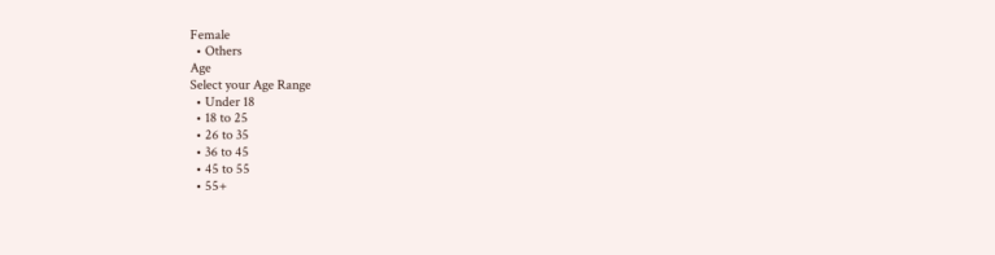Female
  • Others
Age
Select your Age Range
  • Under 18
  • 18 to 25
  • 26 to 35
  • 36 to 45
  • 45 to 55
  • 55+